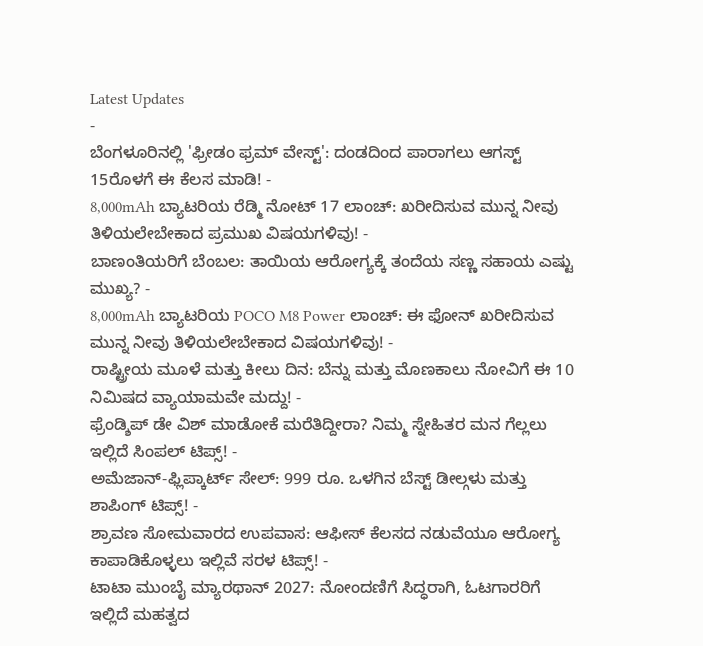Latest Updates
-
ಬೆಂಗಳೂರಿನಲ್ಲಿ 'ಫ್ರೀಡಂ ಫ್ರಮ್ ವೇಸ್ಟ್': ದಂಡದಿಂದ ಪಾರಾಗಲು ಆಗಸ್ಟ್ 15ರೊಳಗೆ ಈ ಕೆಲಸ ಮಾಡಿ! -
8,000mAh ಬ್ಯಾಟರಿಯ ರೆಡ್ಮಿ ನೋಟ್ 17 ಲಾಂಚ್: ಖರೀದಿಸುವ ಮುನ್ನ ನೀವು ತಿಳಿಯಲೇಬೇಕಾದ ಪ್ರಮುಖ ವಿಷಯಗಳಿವು! -
ಬಾಣಂತಿಯರಿಗೆ ಬೆಂಬಲ: ತಾಯಿಯ ಆರೋಗ್ಯಕ್ಕೆ ತಂದೆಯ ಸಣ್ಣ ಸಹಾಯ ಎಷ್ಟು ಮುಖ್ಯ? -
8,000mAh ಬ್ಯಾಟರಿಯ POCO M8 Power ಲಾಂಚ್: ಈ ಫೋನ್ ಖರೀದಿಸುವ ಮುನ್ನ ನೀವು ತಿಳಿಯಲೇಬೇಕಾದ ವಿಷಯಗಳಿವು! -
ರಾಷ್ಟ್ರೀಯ ಮೂಳೆ ಮತ್ತು ಕೀಲು ದಿನ: ಬೆನ್ನು ಮತ್ತು ಮೊಣಕಾಲು ನೋವಿಗೆ ಈ 10 ನಿಮಿಷದ ವ್ಯಾಯಾಮವೇ ಮದ್ದು! -
ಫ್ರೆಂಡ್ಶಿಪ್ ಡೇ ವಿಶ್ ಮಾಡೋಕೆ ಮರೆತಿದ್ದೀರಾ? ನಿಮ್ಮ ಸ್ನೇಹಿತರ ಮನ ಗೆಲ್ಲಲು ಇಲ್ಲಿದೆ ಸಿಂಪಲ್ ಟಿಪ್ಸ್! -
ಅಮೆಜಾನ್-ಫ್ಲಿಪ್ಕಾರ್ಟ್ ಸೇಲ್: 999 ರೂ. ಒಳಗಿನ ಬೆಸ್ಟ್ ಡೀಲ್ಗಳು ಮತ್ತು ಶಾಪಿಂಗ್ ಟಿಪ್ಸ್! -
ಶ್ರಾವಣ ಸೋಮವಾರದ ಉಪವಾಸ: ಆಫೀಸ್ ಕೆಲಸದ ನಡುವೆಯೂ ಆರೋಗ್ಯ ಕಾಪಾಡಿಕೊಳ್ಳಲು ಇಲ್ಲಿವೆ ಸರಳ ಟಿಪ್ಸ್! -
ಟಾಟಾ ಮುಂಬೈ ಮ್ಯಾರಥಾನ್ 2027: ನೋಂದಣಿಗೆ ಸಿದ್ಧರಾಗಿ, ಓಟಗಾರರಿಗೆ ಇಲ್ಲಿದೆ ಮಹತ್ವದ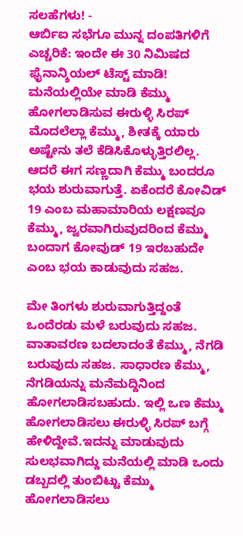ಸಲಹೆಗಳು! -
ಆರ್ಬಿಐ ಸಭೆಗೂ ಮುನ್ನ ದಂಪತಿಗಳಿಗೆ ಎಚ್ಚರಿಕೆ: ಇಂದೇ ಈ 30 ನಿಮಿಷದ ಫೈನಾನ್ಶಿಯಲ್ ಟೆಸ್ಟ್ ಮಾಡಿ!
ಮನೆಯಲ್ಲಿಯೇ ಮಾಡಿ ಕೆಮ್ಮು ಹೋಗಲಾಡಿಸುವ ಈರುಳ್ಳಿ ಸಿರಪ್
ಮೊದಲೆಲ್ಲಾ ಕೆಮ್ಮು, ಶೀತಕ್ಕೆ ಯಾರು ಅಷ್ಟೇನು ತಲೆ ಕೆಡಿಸಿಕೊಳ್ಳುತ್ತಿರಲಿಲ್ಲ. ಆದರೆ ಈಗ ಸಣ್ಣದಾಗಿ ಕೆಮ್ಮು ಬಂದರೂ ಭಯ ಶುರುವಾಗುತ್ತೆ. ಏಕೆಂದರೆ ಕೋವಿಡ್ 19 ಎಂಬ ಮಹಾಮಾರಿಯ ಲಕ್ಷಣವೂ ಕೆಮ್ಮು, ಜ್ವರವಾಗಿರುವುದರಿಂದ ಕೆಮ್ಮು ಬಂದಾಗ ಕೋವುಡ್ 19 ಇರಬಹುದೇ ಎಂಬ ಭಯ ಕಾಡುವುದು ಸಹಜ.

ಮೇ ತಿಂಗಳು ಶುರುವಾಗುತ್ತಿದ್ದಂತೆ ಒಂದೆರಡು ಮಳೆ ಬರುವುದು ಸಹಜ. ವಾತಾವರಣ ಬದಲಾದಂತೆ ಕೆಮ್ಮು, ನೆಗಡಿ ಬರುವುದು ಸಹಜ. ಸಾಧಾರಣ ಕೆಮ್ಮು, ನೆಗಡಿಯನ್ನು ಮನೆಮದ್ದಿನಿಂದ ಹೋಗಲಾಡಿಸಬಹುದು. ಇಲ್ಲಿ ಒಣ ಕೆಮ್ಮು ಹೋಗಲಾಡಿಸಲು ಈರುಳ್ಳಿ ಸಿರಪ್ ಬಗ್ಗೆ ಹೇಳಿದ್ದೇವೆ.ಇದನ್ನು ಮಾಡುವುದು ಸುಲಭವಾಗಿದ್ದು ಮನೆಯಲ್ಲಿ ಮಾಡಿ ಒಂದು ಡಬ್ಬದಲ್ಲಿ ತುಂಬಿಟ್ಟು ಕೆಮ್ಮು ಹೋಗಲಾಡಿಸಲು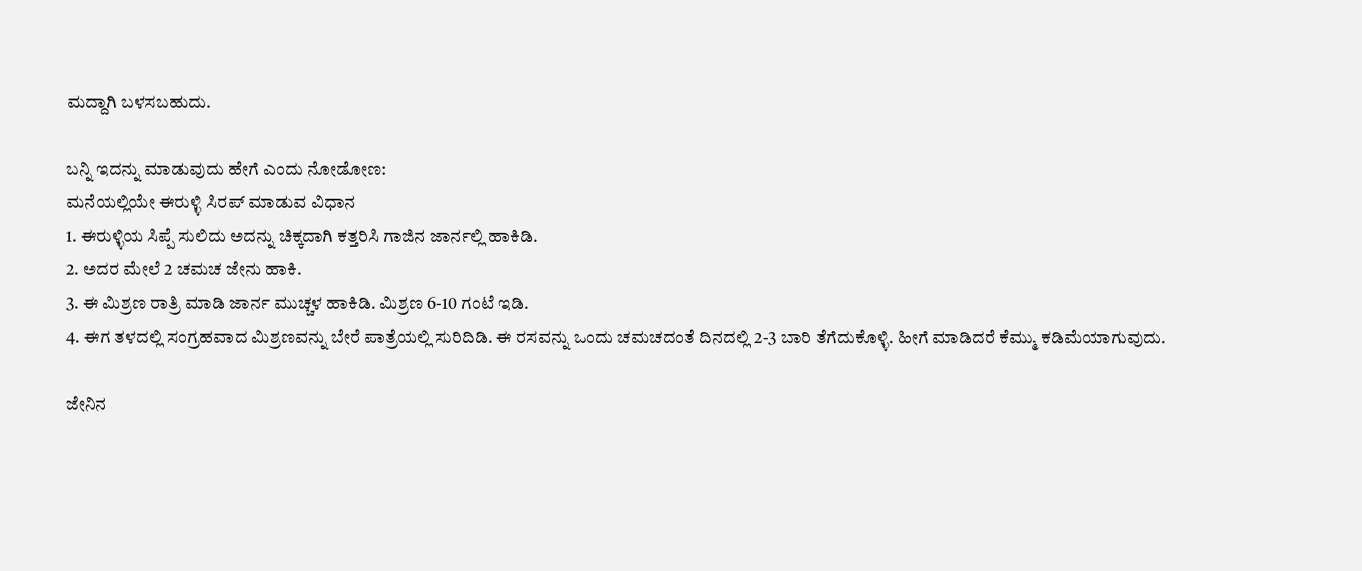ಮದ್ದಾಗಿ ಬಳಸಬಹುದು.

ಬನ್ನಿ ಇದನ್ನು ಮಾಡುವುದು ಹೇಗೆ ಎಂದು ನೋಡೋಣ:
ಮನೆಯಲ್ಲಿಯೇ ಈರುಳ್ಳಿ ಸಿರಪ್ ಮಾಡುವ ವಿಧಾನ
1. ಈರುಳ್ಳಿಯ ಸಿಪ್ಪೆ ಸುಲಿದು ಅದನ್ನು ಚಿಕ್ಕದಾಗಿ ಕತ್ತರಿಸಿ ಗಾಜಿನ ಜಾರ್ನಲ್ಲಿ ಹಾಕಿಡಿ.
2. ಅದರ ಮೇಲೆ 2 ಚಮಚ ಜೇನು ಹಾಕಿ.
3. ಈ ಮಿಶ್ರಣ ರಾತ್ರಿ ಮಾಡಿ ಜಾರ್ನ ಮುಚ್ಚಳ ಹಾಕಿಡಿ. ಮಿಶ್ರಣ 6-10 ಗಂಟೆ ಇಡಿ.
4. ಈಗ ತಳದಲ್ಲಿ ಸಂಗ್ರಹವಾದ ಮಿಶ್ರಣವನ್ನು ಬೇರೆ ಪಾತ್ರೆಯಲ್ಲಿ ಸುರಿದಿಡಿ. ಈ ರಸವನ್ನು ಒಂದು ಚಮಚದಂತೆ ದಿನದಲ್ಲಿ 2-3 ಬಾರಿ ತೆಗೆದುಕೊಳ್ಳಿ. ಹೀಗೆ ಮಾಡಿದರೆ ಕೆಮ್ಮು ಕಡಿಮೆಯಾಗುವುದು.

ಜೇನಿನ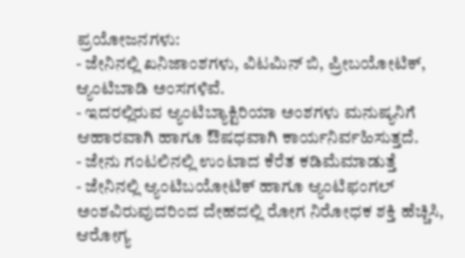ಪ್ರಯೋಜನಗಳು:
- ಜೇನಿನಲ್ಲಿ ಖನಿಜಾಂಶಗಳು, ವಿಟಮಿನ್ ಬಿ, ಪ್ರೀಬಯೋಟಿಕ್, ಆ್ಯಂಟಿಬಾಡಿ ಅಂಸಗಳಿವೆ.
- ಇದರಲ್ಲಿರುವ ಆ್ಯಂಟಿಬ್ಯಾಕ್ಟಿರಿಯಾ ಅಂಶಗಳು ಮನುಷ್ಯನಿಗೆ ಆಹಾರವಾಗಿ ಹಾಗೂ ಔಷಧವಾಗಿ ಕಾರ್ಯನಿರ್ವಹಿಸುತ್ತದೆ.
- ಜೇನು ಗಂಟಲಿನಲ್ಲಿ ಉಂಟಾದ ಕೆರೆತ ಕಡಿಮೆಮಾಡುತ್ತೆ
- ಜೇನಿನಲ್ಲಿ ಆ್ಯಂಟಿಬಯೋಟಿಕ್ ಹಾಗೂ ಆ್ಯಂಟಿಫಂಗಲ್ ಅಂಶವಿರುವುದರಿಂದ ದೇಹದಲ್ಲಿ ರೋಗ ನಿರೋಧಕ ಶಕ್ತಿ ಹೆಚ್ಚಿಸಿ, ಆರೋಗ್ಯ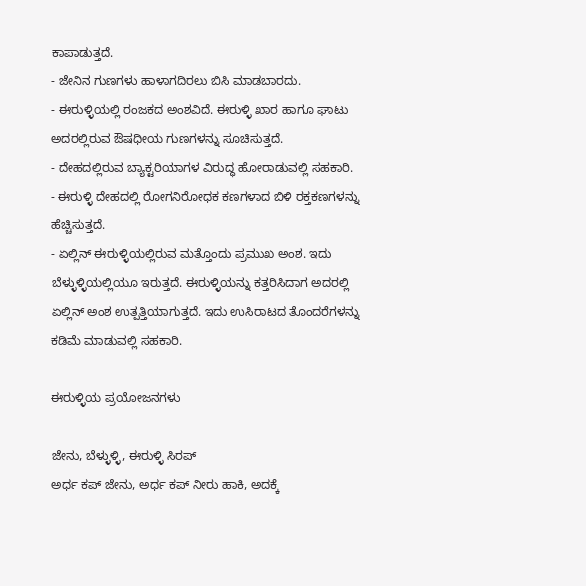ಕಾಪಾಡುತ್ತದೆ.
- ಜೇನಿನ ಗುಣಗಳು ಹಾಳಾಗದಿರಲು ಬಿಸಿ ಮಾಡಬಾರದು.
- ಈರುಳ್ಳಿಯಲ್ಲಿ ರಂಜಕದ ಅಂಶವಿದೆ. ಈರುಳ್ಳಿ ಖಾರ ಹಾಗೂ ಘಾಟು ಅದರಲ್ಲಿರುವ ಔಷಧೀಯ ಗುಣಗಳನ್ನು ಸೂಚಿಸುತ್ತದೆ.
- ದೇಹದಲ್ಲಿರುವ ಬ್ಯಾಕ್ಟರಿಯಾಗಳ ವಿರುದ್ಧ ಹೋರಾಡುವಲ್ಲಿ ಸಹಕಾರಿ.
- ಈರುಳ್ಳಿ ದೇಹದಲ್ಲಿ ರೋಗನಿರೋಧಕ ಕಣಗಳಾದ ಬಿಳಿ ರಕ್ತಕಣಗಳನ್ನು ಹೆಚ್ಚಿಸುತ್ತದೆ.
- ಏಲ್ಲಿನ್ ಈರುಳ್ಳಿಯಲ್ಲಿರುವ ಮತ್ತೊಂದು ಪ್ರಮುಖ ಅಂಶ. ಇದು ಬೆಳ್ಳುಳ್ಳಿಯಲ್ಲಿಯೂ ಇರುತ್ತದೆ. ಈರುಳ್ಳಿಯನ್ನು ಕತ್ತರಿಸಿದಾಗ ಅದರಲ್ಲಿ ಏಲ್ಲಿನ್ ಅಂಶ ಉತ್ಪತ್ತಿಯಾಗುತ್ತದೆ. ಇದು ಉಸಿರಾಟದ ತೊಂದರೆಗಳನ್ನು ಕಡಿಮೆ ಮಾಡುವಲ್ಲಿ ಸಹಕಾರಿ.

ಈರುಳ್ಳಿಯ ಪ್ರಯೋಜನಗಳು

ಜೇನು, ಬೆಳ್ಳುಳ್ಳಿ, ಈರುಳ್ಳಿ ಸಿರಪ್
ಅರ್ಧ ಕಪ್ ಜೇನು, ಅರ್ಧ ಕಪ್ ನೀರು ಹಾಕಿ, ಅದಕ್ಕೆ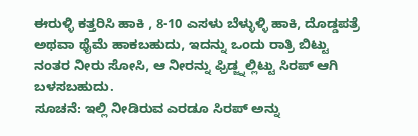ಈರುಳ್ಳಿ ಕತ್ತರಿಸಿ ಹಾಕಿ , 8-10 ಎಸಳು ಬೆಳ್ಳುಳ್ಳಿ ಹಾಕಿ, ದೊಡ್ಡಪತ್ರೆ ಅಥವಾ ಥೈಮೆ ಹಾಕಬಹುದು, ಇದನ್ನು ಒಂದು ರಾತ್ರಿ ಬಿಟ್ಟು ನಂತರ ನೀರು ಸೋಸಿ, ಆ ನೀರನ್ನು ಫ್ರಿಡ್ಜ್ನಲ್ಲಿಟ್ಟು ಸಿರಪ್ ಆಗಿ ಬಳಸಬಹುದು.
ಸೂಚನೆ: ಇಲ್ಲಿ ನೀಡಿರುವ ಎರಡೂ ಸಿರಪ್ ಅನ್ನು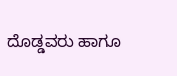ದೊಡ್ಡವರು ಹಾಗೂ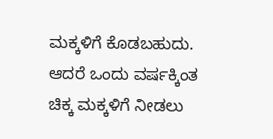ಮಕ್ಕಳಿಗೆ ಕೊಡಬಹುದು. ಆದರೆ ಒಂದು ವರ್ಷಕ್ಕಿಂತ ಚಿಕ್ಕ ಮಕ್ಕಳಿಗೆ ನೀಡಲು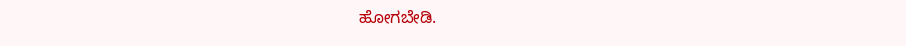ಹೋಗಬೇಡಿ.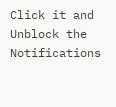Click it and Unblock the Notifications